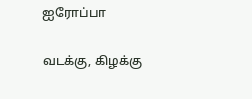ஐரோப்பா

வடக்கு, கிழக்கு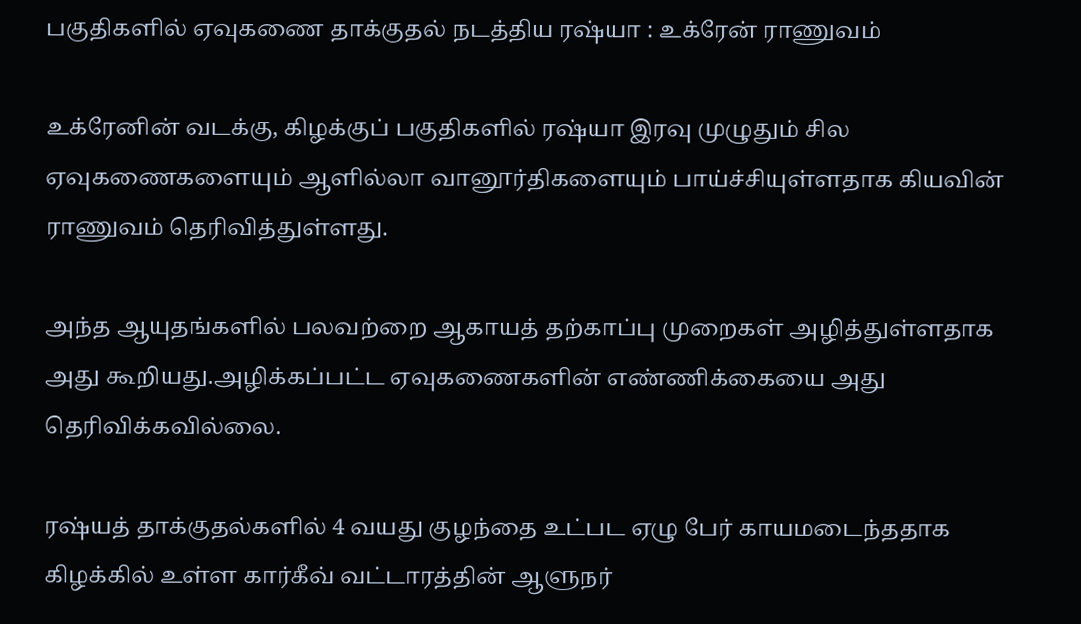பகுதிகளில் ஏவுகணை தாக்குதல் நடத்திய ரஷ்யா : உக்ரேன் ராணுவம்

உக்ரேனின் வடக்கு, கிழக்குப் பகுதிகளில் ரஷ்யா இரவு முழுதும் சில ஏவுகணைகளையும் ஆளில்லா வானூர்திகளையும் பாய்ச்சியுள்ளதாக கியவின் ராணுவம் தெரிவித்துள்ளது.

அந்த ஆயுதங்களில் பலவற்றை ஆகாயத் தற்காப்பு முறைகள் அழித்துள்ளதாக அது கூறியது.அழிக்கப்பட்ட ஏவுகணைகளின் எண்ணிக்கையை அது தெரிவிக்கவில்லை.

ரஷ்யத் தாக்குதல்களில் 4 வயது குழந்தை உட்பட ஏழு பேர் காயமடைந்ததாக கிழக்கில் உள்ள கார்கீவ் வட்டாரத்தின் ஆளுநர்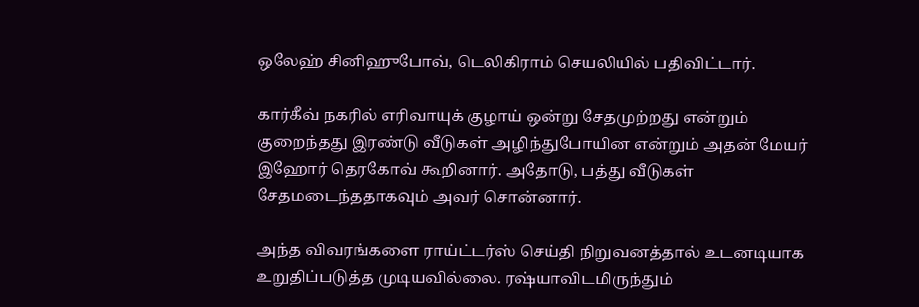ஒலேஹ் சினிஹுபோவ், டெலிகிராம் செயலியில் பதிவிட்டார்.

கார்கீவ் நகரில் எரிவாயுக் குழாய் ஒன்று சேதமுற்றது என்றும் குறைந்தது இரண்டு வீடுகள் அழிந்துபோயின என்றும் அதன் மேயர் இஹோர் தெரகோவ் கூறினார். அதோடு, பத்து வீடுகள் சேதமடைந்ததாகவும் அவர் சொன்னார்.

அந்த விவரங்களை ராய்ட்டர்ஸ் செய்தி நிறுவனத்தால் உடனடியாக உறுதிப்படுத்த முடியவில்லை. ரஷ்யாவிடமிருந்தும்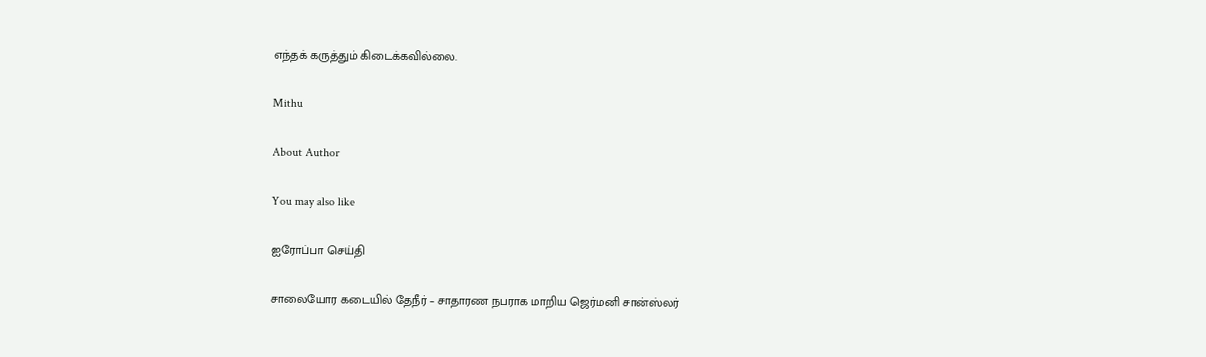எந்தக் கருத்தும் கிடைக்கவில்லை.

Mithu

About Author

You may also like

ஐரோப்பா செய்தி

சாலையோர கடையில் தேநீர் – சாதாரண நபராக மாறிய ஜெர்மனி சான்ஸ்லர்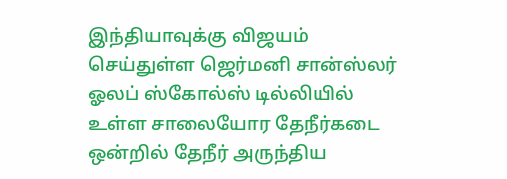இந்தியாவுக்கு விஜயம் செய்துள்ள ஜெர்மனி சான்ஸ்லர் ஓலப் ஸ்கோல்ஸ் டில்லியில் உள்ள சாலையோர தேநீர்கடை ஒன்றில் தேநீர் அருந்திய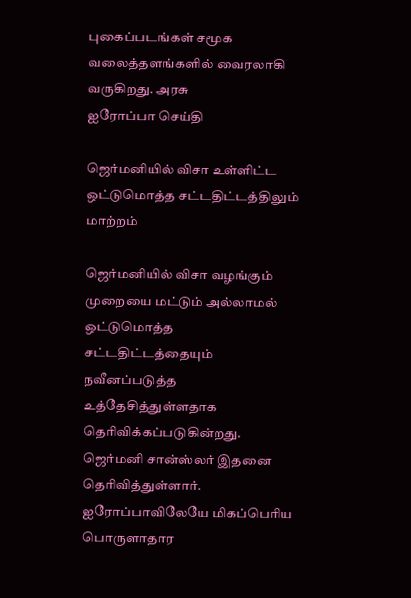புகைப்படங்கள் சமூக வலைத்தளங்களில் வைரலாகி வருகிறது. அரசு
ஐரோப்பா செய்தி

ஜெர்மனியில் விசா உள்ளிட்ட ஒட்டுமொத்த சட்டதிட்டத்திலும் மாற்றம்

ஜெர்மனியில் விசா வழங்கும் முறையை மட்டும் அல்லாமல் ஒட்டுமொத்த சட்டதிட்டத்தையும் நவீனப்படுத்த உத்தேசித்துள்ளதாக தெரிவிக்கப்படுகின்றது. ஜெர்மனி சான்ஸ்லர் இதனை தெரிவித்துள்ளார். ஐரோப்பாவிலேயே மிகப்பெரிய பொருளாதார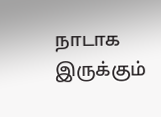நாடாக இருக்கும்